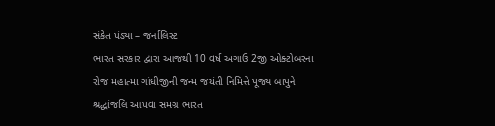સંકેત પંડ્યા – જર્નાલિસ્ટ
ભારત સરકાર દ્વારા આજથી 10 વર્ષ અગાઉ 2જી ઓક્ટોબરના રોજ મહાત્મા ગાંધીજીની જન્મ જયંતી નિમિત્તે પૂજ્ય બાપુને શ્રદ્ધાંજલિ આપવા સમગ્ર ભારત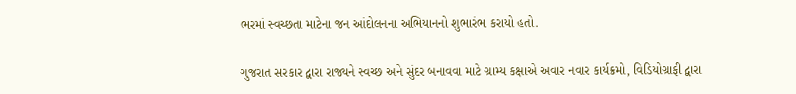ભરમાં સ્વચ્છતા માટેના જન આંદોલનના અભિયાનનો શુભારંભ કરાયો હતો.

ગુજરાત સરકાર દ્વારા રાજ્યને સ્વચ્છ અને સુંદર બનાવવા માટે ગ્રામ્ય કક્ષાએ અવાર નવાર કાર્યક્રમો, વિડિયોગ્રાફી દ્વારા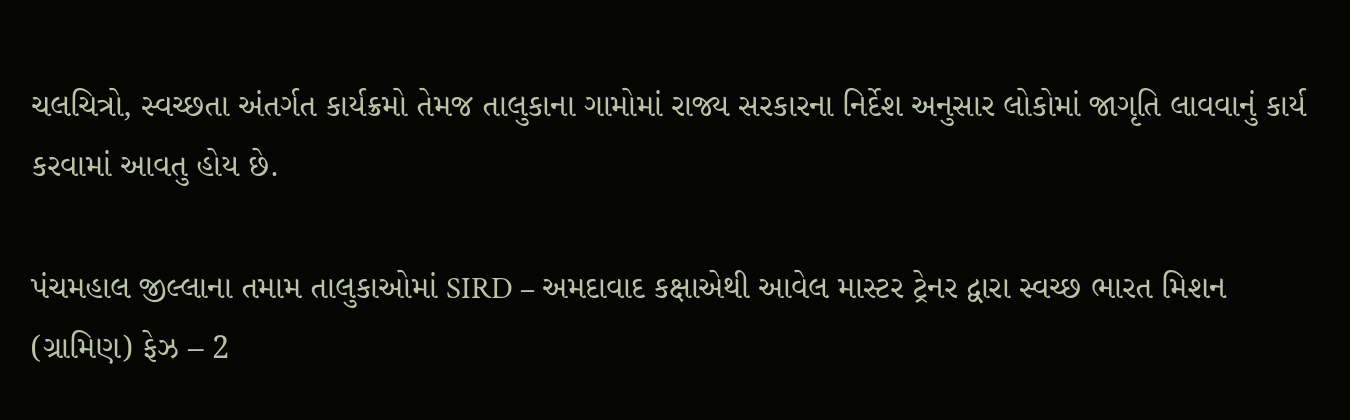ચલચિત્રો, સ્વચ્છતા અંતર્ગત કાર્યક્રમો તેમજ તાલુકાના ગામોમાં રાજ્ય સરકારના નિર્દેશ અનુસાર લોકોમાં જાગૃતિ લાવવાનું કાર્ય કરવામાં આવતુ હોય છે.

પંચમહાલ જીલ્લાના તમામ તાલુકાઓમાં SIRD – અમદાવાદ કક્ષાએથી આવેલ માસ્ટર ટ્રેનર દ્વારા સ્વચ્છ ભારત મિશન (ગ્રામિણ) ફેઝ – 2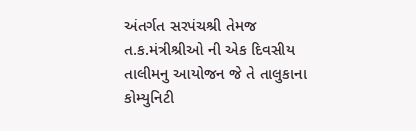અંતર્ગત સરપંચશ્રી તેમજ ત.ક.મંત્રીશ્રીઓ ની એક દિવસીય તાલીમનુ આયોજન જે તે તાલુકાના કોમ્યુનિટી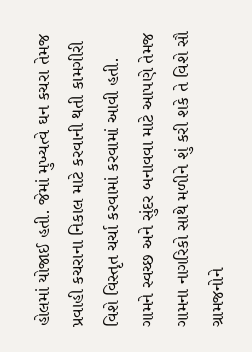હોલમાં યોજાઈ હતી. જેમાં મુખ્યત્વે ઘન કચરા તેમજ પ્રવાહી કચરાના નિકાલ માટે કરવાની થતી કામગીરી વિશે વિસ્તૃત ચર્ચા કરવામાં કરવામાં આવી હતી. ગામને સ્વચ્છ અને સુંદર બનાવવા માટે આપણે તેમજ ગામના નાગરિકો સાથે મળીને શું કરી શકે તે વિશે સૌ ગ્રામજનોને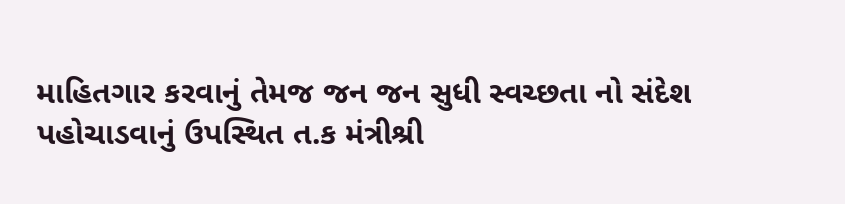માહિતગાર કરવાનું તેમજ જન જન સુધી સ્વચ્છતા નો સંદેશ પહોચાડવાનું ઉપસ્થિત ત.ક મંત્રીશ્રી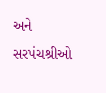અને સરપંચશ્રીઓ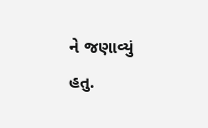ને જણાવ્યું હતુ.